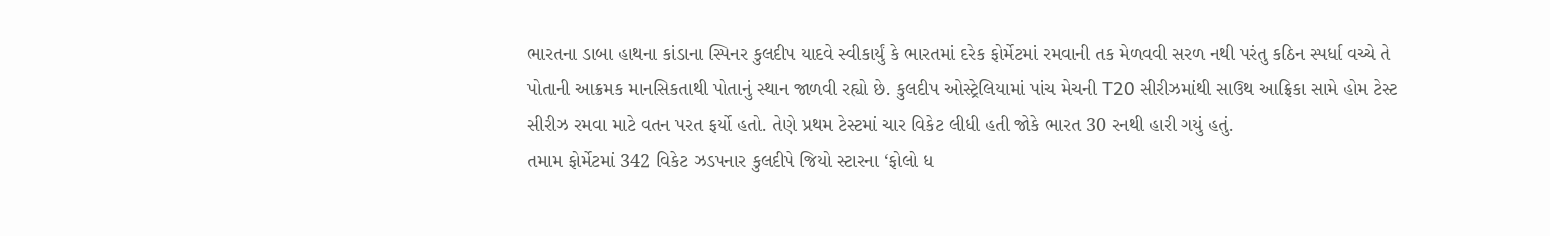ભારતના ડાબા હાથના કાંડાના સ્પિનર કુલદીપ યાદવે સ્વીકાર્યું કે ભારતમાં દરેક ફોર્મેટમાં રમવાની તક મેળવવી સરળ નથી પરંતુ કઠિન સ્પર્ધા વચ્ચે તે પોતાની આક્રમક માનસિકતાથી પોતાનું સ્થાન જાળવી રહ્યો છે. કુલદીપ ઓસ્ટ્રેલિયામાં પાંચ મેચની T20 સીરીઝમાંથી સાઉથ આફ્રિકા સામે હોમ ટેસ્ટ સીરીઝ રમવા માટે વતન પરત ફર્યો હતો. તેણે પ્રથમ ટેસ્ટમાં ચાર વિકેટ લીધી હતી જોકે ભારત 30 રનથી હારી ગયું હતું.
તમામ ફોર્મેટમાં 342 વિકેટ ઝડપનાર કુલદીપે જિયો સ્ટારના ‘ફોલો ધ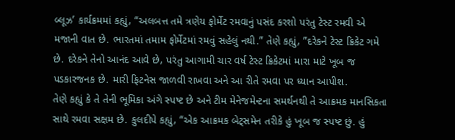બ્લૂઝ’ કાર્યક્રમમાં કહ્યું, “અલબત્ત તમે ત્રણેય ફોર્મેટ રમવાનું પસંદ કરશો પરંતુ ટેસ્ટ રમવી એ મજાની વાત છે. ભારતમાં તમામ ફોર્મેટમાં રમવું સહેલું નથી.” તેણે કહ્યું, ”દરેકને ટેસ્ટ ક્રિકેટ ગમે છે. દરેકને તેનો આનંદ આવે છે, પરંતુ આગામી ચાર વર્ષ ટેસ્ટ ક્રિકેટમાં મારા માટે ખૂબ જ પડકારજનક છે. મારી ફિટનેસ જાળવી રાખવા અને આ રીતે રમવા પર ધ્યાન આપીશ.
તેણે કહ્યું કે તે તેની ભૂમિકા અંગે સ્પષ્ટ છે અને ટીમ મેનેજમેન્ટના સમર્થનથી તે આક્રમક માનસિકતા સાથે રમવા સક્ષમ છે. કુલદીપે કહ્યું, “એક આક્રમક બેટ્સમેન તરીકે હું ખૂબ જ સ્પષ્ટ છું. હું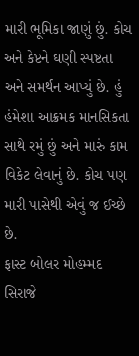મારી ભૂમિકા જાણું છું. કોચ અને કેપ્ટને ઘણી સ્પષ્ટતા અને સમર્થન આપ્યું છે. હું હંમેશા આક્રમક માનસિકતા સાથે રમું છું અને મારું કામ વિકેટ લેવાનું છે. કોચ પણ મારી પાસેથી એવું જ ઈચ્છે છે.
ફાસ્ટ બોલર મોહમ્મદ સિરાજે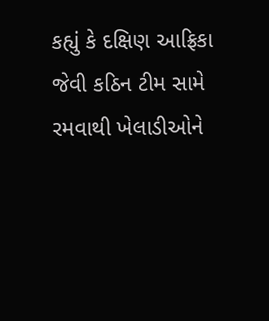કહ્યું કે દક્ષિણ આફ્રિકા જેવી કઠિન ટીમ સામે રમવાથી ખેલાડીઓને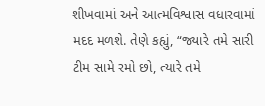શીખવામાં અને આત્મવિશ્વાસ વધારવામાં મદદ મળશે. તેણે કહ્યું, “જ્યારે તમે સારી ટીમ સામે રમો છો, ત્યારે તમે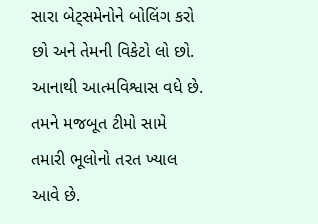સારા બેટ્સમેનોને બોલિંગ કરો છો અને તેમની વિકેટો લો છો. આનાથી આત્મવિશ્વાસ વધે છે. તમને મજબૂત ટીમો સામે તમારી ભૂલોનો તરત ખ્યાલ આવે છે.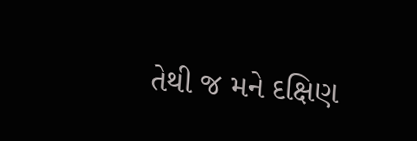તેથી જ મને દક્ષિણ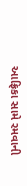આફ્રિકા સામે રમવાની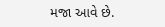મજા આવે છે.